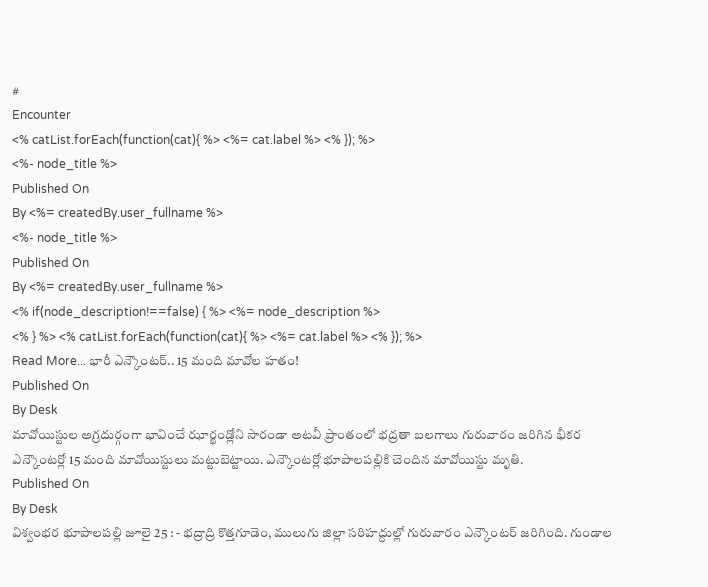#
Encounter
<% catList.forEach(function(cat){ %> <%= cat.label %> <% }); %>
<%- node_title %>
Published On
By <%= createdBy.user_fullname %>
<%- node_title %>
Published On
By <%= createdBy.user_fullname %>
<% if(node_description!==false) { %> <%= node_description %>
<% } %> <% catList.forEach(function(cat){ %> <%= cat.label %> <% }); %>
Read More... భారీ ఎన్కౌంటర్.. 15 మంది మావోల హతం!
Published On
By Desk
మావోయిస్టుల అగ్రదుర్గంగా భావించే ఝార్ఖండ్లోని సారండా అటవీ ప్రాంతంలో భద్రతా బలగాలు గురువారం జరిగిన భీకర ఎన్కౌంటర్లో 15 మంది మావోయిస్టులు మట్టుబెట్టాయి. ఎన్కౌంటర్లో భూపాలపల్లికి చెందిన మావోయిస్టు మృతి.
Published On
By Desk
విశ్వంభర భూపాలపల్లి జూలై 25 : - భద్రాద్రి కొత్తగూడెం, ములుగు జిల్లా సరిహద్దుల్లో గురువారం ఎన్కౌంటర్ జరిగింది. గుండాల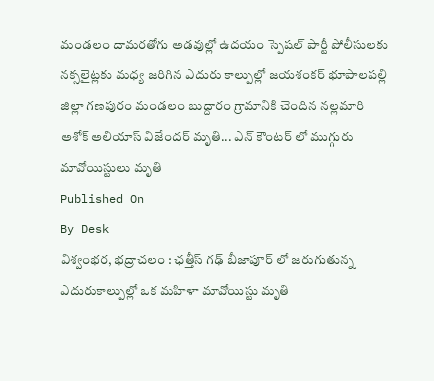మండలం దామరతోగు అడవుల్లో ఉదయం స్పెషల్ పార్టీ పోలీసులకు నక్సలైట్లకు మధ్య జరిగిన ఎదురు కాల్పుల్లో జయశంకర్ భూపాలపల్లి జిల్లా గణపురం మండలం బుద్దారం గ్రామానికి చెందిన నల్లమారి అశోక్ అలియాస్ విజేందర్ మృతి... ఎన్ కౌంటర్ లో ముగ్గురు మావోయిస్టులు మృతి
Published On
By Desk
విశ్వంభర, భద్రాచలం : ఛత్తీస్ గఢ్ బీజాపూర్ లో జరుగుతున్న ఎదురుకాల్పుల్లో ఒక మహిళా మావోయిస్టు మృతి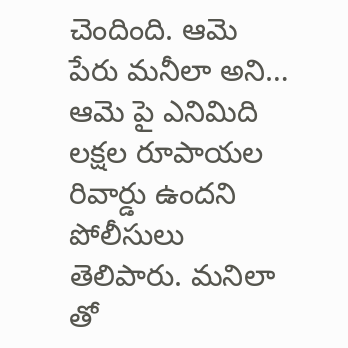చెందింది. ఆమె పేరు మనీలా అని… ఆమె పై ఎనిమిది లక్షల రూపాయల రివార్డు ఉందని పోలీసులు తెలిపారు. మనిలా తో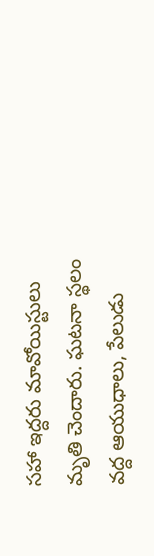సహా ఇద్దరు మావోయిస్టులు మృతి చెందారు. ఘటనా స్థలం వద్ద ఆయుధాలు, పేలుడు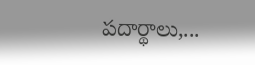పదార్థాలు,...